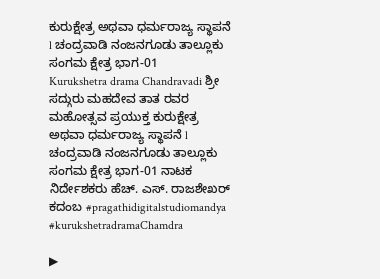ಕುರುಕ್ಷೇತ್ರ ಅಥವಾ ಧರ್ಮರಾಜ್ಯ ಸ್ಥಾಪನೆ l ಚಂದ್ರವಾಡಿ ನಂಜನಗೂಡು ತಾಲ್ಲೂಕು ಸಂಗಮ ಕ್ಷೇತ್ರ ಭಾಗ-01
Kurukshetra drama Chandravadi ಶ್ರೀ ಸದ್ಗುರು ಮಹದೇವ ತಾತ ರವರ ಮಹೋತ್ಸವ ಪ್ರಯುಕ್ತ ಕುರುಕ್ಷೇತ್ರ ಅಥವಾ ಧರ್ಮರಾಜ್ಯ ಸ್ಥಾಪನೆ l ಚಂದ್ರವಾಡಿ ನಂಜನಗೂಡು ತಾಲ್ಲೂಕು ಸಂಗಮ ಕ್ಷೇತ್ರ ಭಾಗ-01 ನಾಟಕ ನಿರ್ದೇಶಕರು ಹೆಚ್. ಎಸ್. ರಾಜಶೇಖರ್ ಕದಂಬ #pragathidigitalstudiomandya #kurukshetradramaChamdra

▶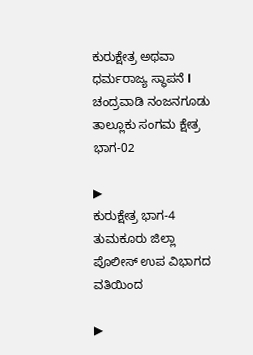ಕುರುಕ್ಷೇತ್ರ ಅಥವಾ ಧರ್ಮರಾಜ್ಯ ಸ್ಥಾಪನೆ l ಚಂದ್ರವಾಡಿ ನಂಜನಗೂಡು ತಾಲ್ಲೂಕು ಸಂಗಮ ಕ್ಷೇತ್ರ ಭಾಗ-02

▶
ಕುರುಕ್ಷೇತ್ರ ಭಾಗ-4 ತುಮಕೂರು ಜಿಲ್ಲಾ ಪೊಲೀಸ್ ಉಪ ವಿಭಾಗದ ವತಿಯಿಂದ

▶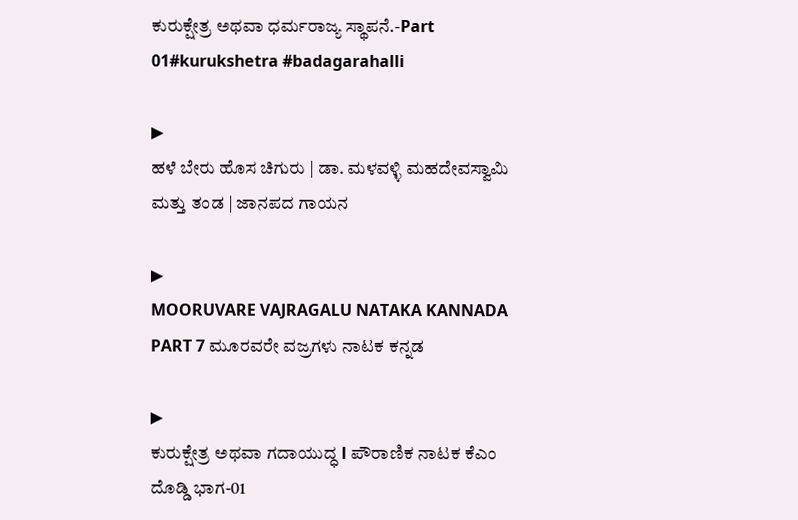ಕುರುಕ್ಷೇತ್ರ ಅಥವಾ ಧರ್ಮರಾಜ್ಯ ಸ್ಥಾಪನೆ.-Part 01#kurukshetra #badagarahalli

▶
ಹಳೆ ಬೇರು ಹೊಸ ಚಿಗುರು | ಡಾ. ಮಳವಳ್ಳಿ ಮಹದೇವಸ್ವಾಮಿ ಮತ್ತು ತಂಡ | ಜಾನಪದ ಗಾಯನ

▶
MOORUVARE VAJRAGALU NATAKA KANNADA PART 7 ಮೂರವರೇ ವಜ್ರಗಳು ನಾಟಕ ಕನ್ನಡ

▶
ಕುರುಕ್ಷೇತ್ರ ಅಥವಾ ಗದಾಯುದ್ಧ l ಪೌರಾಣಿಕ ನಾಟಕ ಕೆಎಂ ದೊಡ್ಡಿ ಭಾಗ-01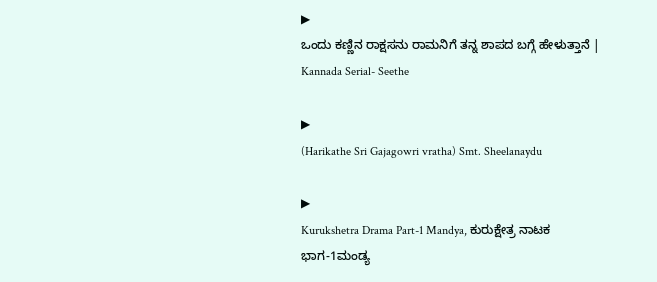▶
ಒಂದು ಕಣ್ಣಿನ ರಾಕ್ಷಸನು ರಾಮನಿಗೆ ತನ್ನ ಶಾಪದ ಬಗ್ಗೆ ಹೇಳುತ್ತಾನೆ | Kannada Serial- Seethe

▶
(Harikathe Sri Gajagowri vratha) Smt. Sheelanaydu

▶
Kurukshetra Drama Part-1 Mandya, ಕುರುಕ್ಷೇತ್ರ ನಾಟಕ ಭಾಗ-1ಮಂಡ್ಯ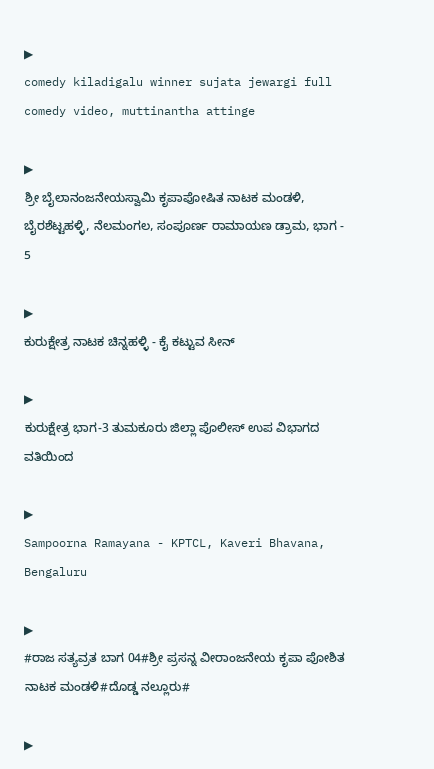▶
comedy kiladigalu winner sujata jewargi full comedy video, muttinantha attinge

▶
ಶ್ರೀ ಬೈಲಾನಂಜನೇಯಸ್ವಾಮಿ ಕೃಪಾಪೋಷಿತ ನಾಟಕ ಮಂಡಳಿ, ಬೈರಶೆಟ್ಟಹಳ್ಳಿ, ನೆಲಮಂಗಲ, ಸಂಪೂರ್ಣ ರಾಮಾಯಣ ಡ್ರಾಮ, ಭಾಗ - 5

▶
ಕುರುಕ್ಷೇತ್ರ ನಾಟಕ ಚಿನ್ನಹಳ್ಳಿ - ಕೈ ಕಟ್ಟುವ ಸೀನ್

▶
ಕುರುಕ್ಷೇತ್ರ ಭಾಗ-3 ತುಮಕೂರು ಜಿಲ್ಲಾ ಪೊಲೀಸ್ ಉಪ ವಿಭಾಗದ ವತಿಯಿಂದ

▶
Sampoorna Ramayana - KPTCL, Kaveri Bhavana, Bengaluru

▶
#ರಾಜ ಸತ್ಯವ್ರತ ಬಾಗ 04#ಶ್ರೀ ಪ್ರಸನ್ನ ವೀರಾಂಜನೇಯ ಕೃಪಾ ಪೋಶಿತ ನಾಟಕ ಮಂಡಳಿ#ದೊಡ್ಡ ನಲ್ಲೂರು#

▶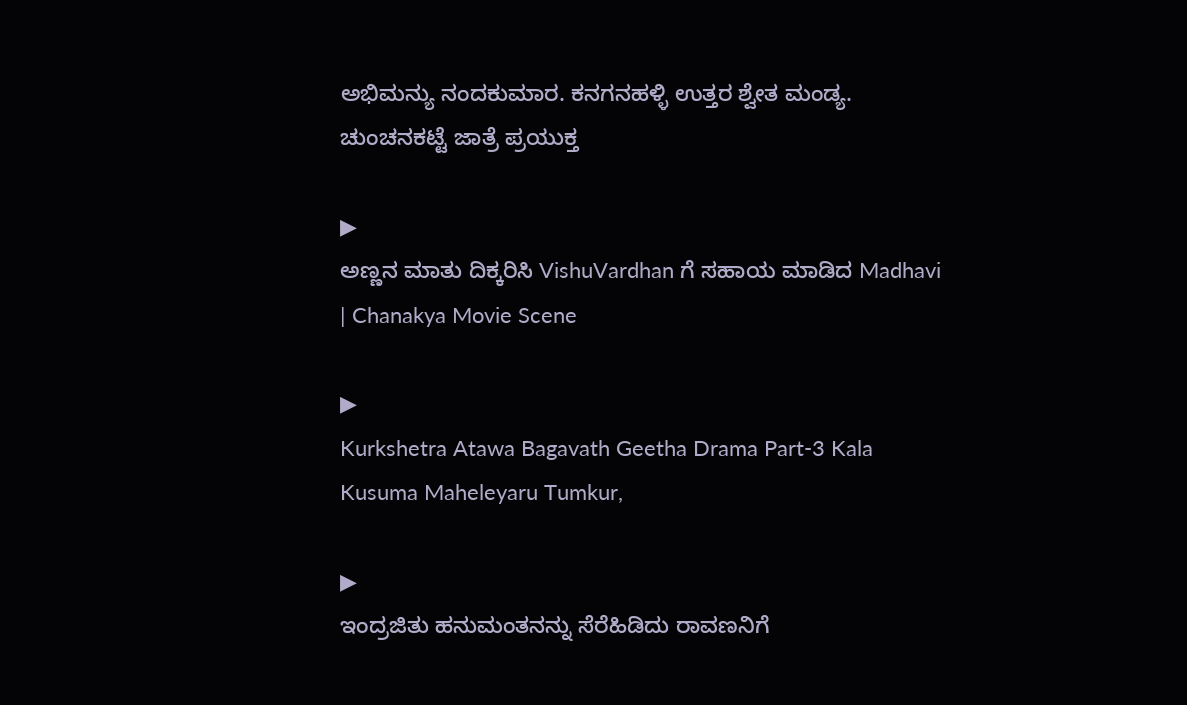ಅಭಿಮನ್ಯು ನಂದಕುಮಾರ. ಕನಗನಹಳ್ಳಿ ಉತ್ತರ ಶ್ವೇತ ಮಂಡ್ಯ. ಚುಂಚನಕಟ್ಟೆ ಜಾತ್ರೆ ಪ್ರಯುಕ್ತ

▶
ಅಣ್ಣನ ಮಾತು ದಿಕ್ಕರಿಸಿ VishuVardhan ಗೆ ಸಹಾಯ ಮಾಡಿದ Madhavi | Chanakya Movie Scene

▶
Kurkshetra Atawa Bagavath Geetha Drama Part-3 Kala Kusuma Maheleyaru Tumkur,

▶
ಇಂದ್ರಜಿತು ಹನುಮಂತನನ್ನು ಸೆರೆಹಿಡಿದು ರಾವಣನಿಗೆ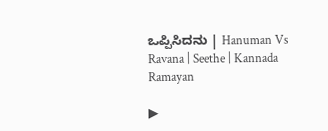ಒಪ್ಪಿಸಿದನು | Hanuman Vs Ravana | Seethe | Kannada Ramayan

▶